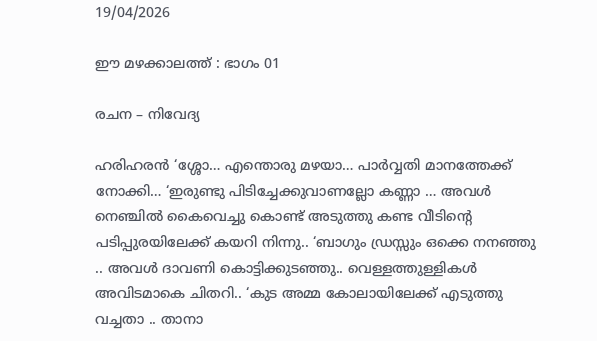19/04/2026

ഈ മഴക്കാലത്ത് : ഭാഗം 01

രചന – നിവേദ്യ

ഹരിഹരൻ ‘ശ്ശോ… എന്തൊരു മഴയാ… പാർവ്വതി മാനത്തേക്ക് നോക്കി… ‘ഇരുണ്ടു പിടിച്ചേക്കുവാണല്ലോ കണ്ണാ … അവൾ നെഞ്ചിൽ കൈവെച്ചു കൊണ്ട് അടുത്തു കണ്ട വീടിന്റെ പടിപ്പുരയിലേക്ക് കയറി നിന്നു.. ‘ബാഗും ഡ്രസ്സും ഒക്കെ നനഞ്ഞു .. അവൾ ദാവണി കൊട്ടിക്കുടഞ്ഞു.. വെള്ളത്തുള്ളികൾ അവിടമാകെ ചിതറി.. ‘കുട അമ്മ കോലായിലേക്ക് എടുത്തു വച്ചതാ .. താനാ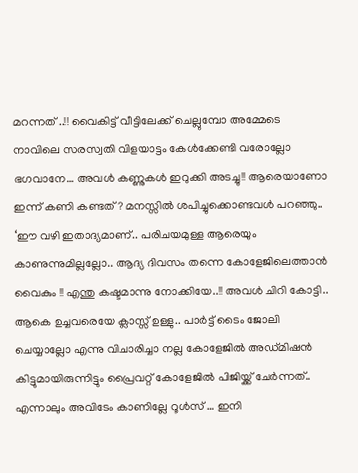മറന്നത് ..!! വൈകിട്ട് വീട്ടിലേക്ക് ചെല്ലുമ്പോ അമ്മേടെ നാവിലെ സരസ്വതി വിളയാട്ടം കേൾക്കേണ്ടി വരോല്ലോ ഭഗവാനേ… അവൾ കണ്ണുകൾ ഇറുക്കി അടച്ചു!! ആരെയാണോ ഇന്ന് കണി കണ്ടത്? മനസ്സിൽ ശപിച്ചുക്കൊണ്ടവൾ പറഞ്ഞു.. ‘ഈ വഴി ഇതാദ്യമാണ്.. പരിചയമുള്ള ആരെയും കാണുന്നുമില്ലല്ലോ.. ആദ്യ ദിവസം തന്നെ കോളേജിലെത്താൻ വൈകും !! എന്തു കഷ്ടമാന്നു നോക്കിയേ..!! അവൾ ചിറി കോട്ടി.. ആകെ ഉച്ചവരെയേ ക്ലാസ്സ് ഉള്ളു.. പാർട്ട് ടൈം ജോലി ചെയ്യാല്ലോ എന്നു വിചാരിച്ചാ നല്ല കോളേജിൽ അഡ്മിഷൻ കിട്ടുമായിരുന്നിട്ടും പ്രൈവറ്റ് കോളേജിൽ പിജിയ്ക്ക് ചേർന്നത്.. എന്നാലും അവിടേം കാണില്ലേ റൂൾസ് … ഇനി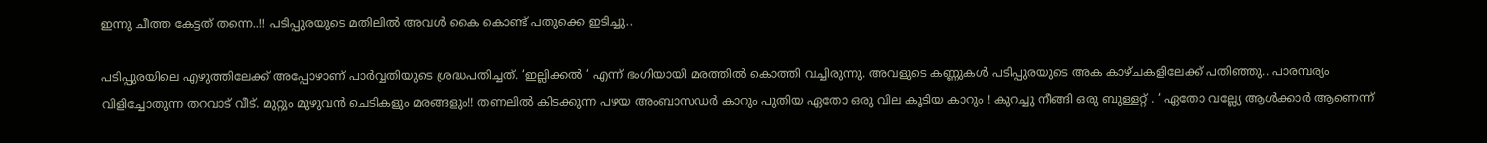ഇന്നു ചീത്ത കേട്ടത് തന്നെ..!! പടിപ്പുരയുടെ മതിലിൽ അവൾ കൈ കൊണ്ട് പതുക്കെ ഇടിച്ചു..

പടിപ്പുരയിലെ എഴുത്തിലേക്ക് അപ്പോഴാണ് പാർവ്വതിയുടെ ശ്രദ്ധപതിച്ചത്. ‘ഇല്ലിക്കൽ ‘ എന്ന് ഭംഗിയായി മരത്തിൽ കൊത്തി വച്ചിരുന്നു. അവളുടെ കണ്ണുകൾ പടിപ്പുരയുടെ അക കാഴ്ചകളിലേക്ക് പതിഞ്ഞു.. പാരമ്പര്യം വിളിച്ചോതുന്ന തറവാട് വീട്. മുറ്റും മുഴുവൻ ചെടികളും മരങ്ങളും!! തണലിൽ കിടക്കുന്ന പഴയ അംബാസഡർ കാറും പുതിയ ഏതോ ഒരു വില കൂടിയ കാറും ! കുറച്ചു നീങ്ങി ഒരു ബുള്ളറ്റ് . ‘ ഏതോ വല്ല്യേ ആൾക്കാർ ആണെന്ന്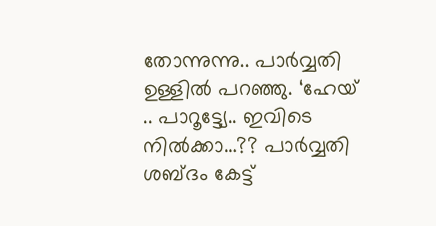തോന്നുന്നു.. പാർവ്വതി ഉള്ളിൽ പറഞ്ഞു. ‘ഹേയ് .. പാറൂട്ട്യേ.. ഇവിടെ നിൽക്കാ…?? പാർവ്വതി ശബ്ദം കേട്ട്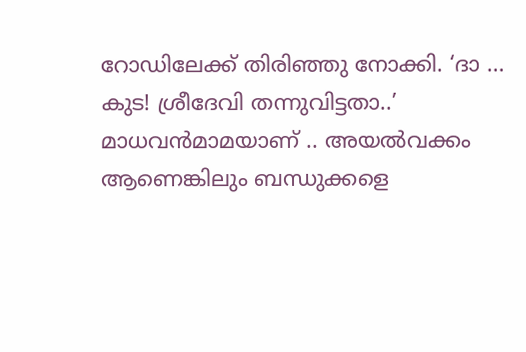റോഡിലേക്ക് തിരിഞ്ഞു നോക്കി. ‘ദാ … കുട! ശ്രീദേവി തന്നുവിട്ടതാ..’ മാധവൻമാമയാണ് .. അയൽവക്കം ആണെങ്കിലും ബന്ധുക്കളെ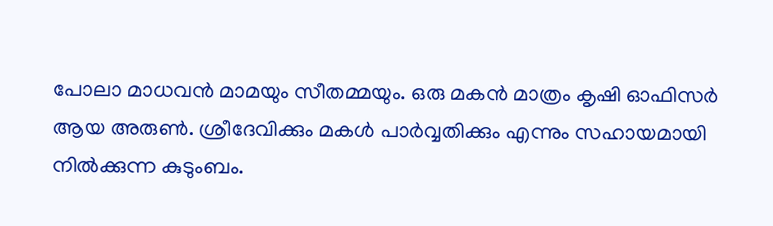പോലാ മാധവൻ മാമയും സീതമ്മയും. ഒരു മകൻ മാത്രം കൃഷി ഓഫിസർ ആയ അരുൺ. ശ്രീദേവിക്കും മകൾ പാർവ്വതിക്കും എന്നും സഹായമായി നിൽക്കുന്ന കുടുംബം.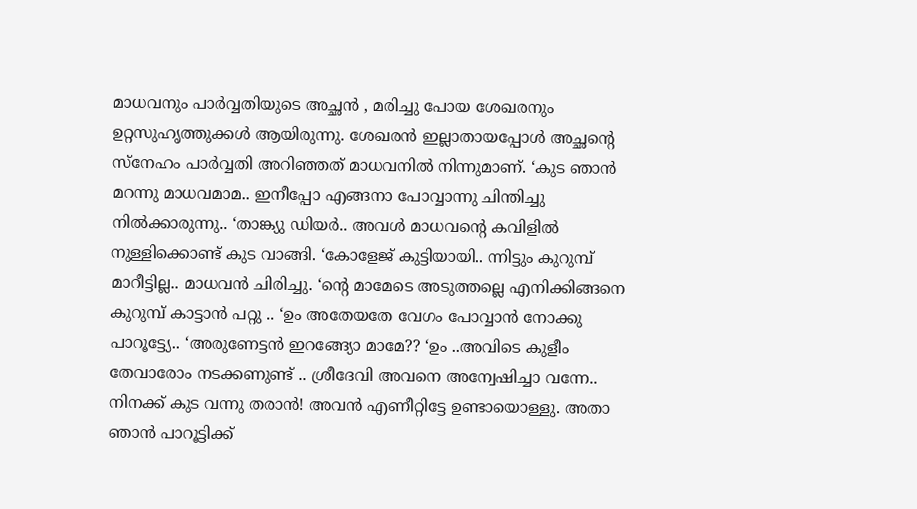മാധവനും പാർവ്വതിയുടെ അച്ഛൻ , മരിച്ചു പോയ ശേഖരനും ഉറ്റസുഹൃത്തുക്കൾ ആയിരുന്നു. ശേഖരൻ ഇല്ലാതായപ്പോൾ അച്ഛന്റെ സ്നേഹം പാർവ്വതി അറിഞ്ഞത് മാധവനിൽ നിന്നുമാണ്. ‘കുട ഞാൻ മറന്നു മാധവമാമ.. ഇനീപ്പോ എങ്ങനാ പോവ്വാന്നു ചിന്തിച്ചു നിൽക്കാരുന്നു.. ‘താങ്ക്യു ഡിയർ.. അവൾ മാധവന്റെ കവിളിൽ നുള്ളിക്കൊണ്ട് കുട വാങ്ങി. ‘കോളേജ് കുട്ടിയായി.. ന്നിട്ടും കുറുമ്പ് മാറീട്ടില്ല.. മാധവൻ ചിരിച്ചു. ‘ന്റെ മാമേടെ അടുത്തല്ലെ എനിക്കിങ്ങനെ കുറുമ്പ് കാട്ടാൻ പറ്റു .. ‘ഉം അതേയതേ വേഗം പോവ്വാൻ നോക്കു പാറൂട്ട്യേ.. ‘അരുണേട്ടൻ ഇറങ്ങ്യോ മാമേ?? ‘ഉം ..അവിടെ കുളീം തേവാരോം നടക്കണുണ്ട് .. ശ്രീദേവി അവനെ അന്വേഷിച്ചാ വന്നേ.. നിനക്ക് കുട വന്നു തരാൻ! അവൻ എണീറ്റിട്ടേ ഉണ്ടായൊള്ളു. അതാ ഞാൻ പാറൂട്ടിക്ക്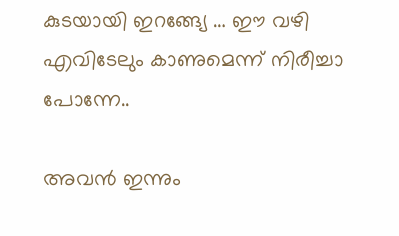കുടയായി ഇറങ്ങ്യേ … ഈ വഴി എവിടേലും കാണുമെന്ന് നിരീച്ചാ പോന്നേ..

അവൻ ഇന്നും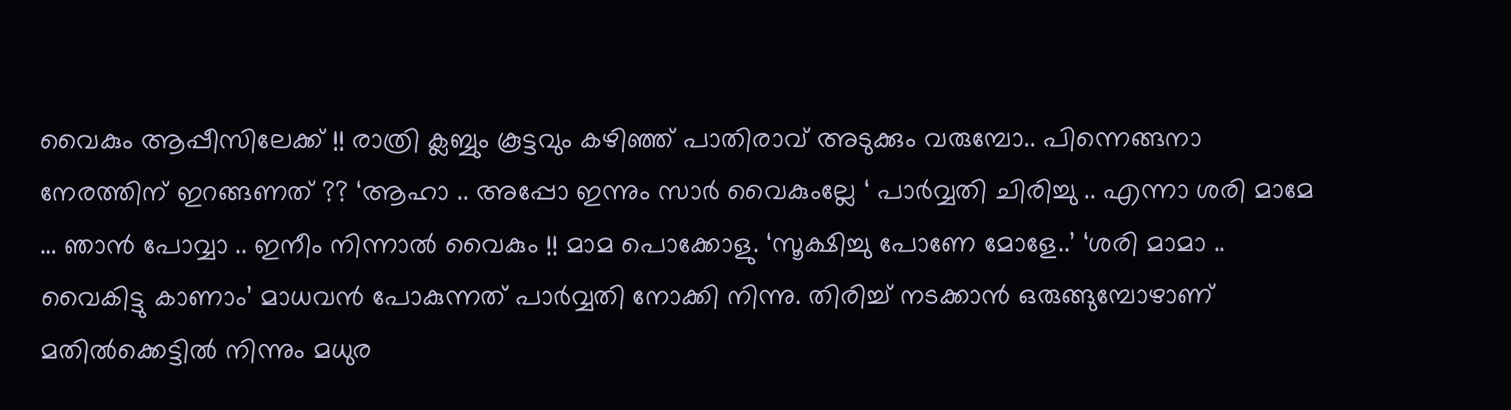വൈകും ആപ്പീസിലേക്ക് !! രാത്രി ക്ലബ്ബും കൂട്ടവും കഴിഞ്ഞ് പാതിരാവ് അടുക്കും വരുമ്പോ.. പിന്നെങ്ങനാ നേരത്തിന് ഇറങ്ങണത് ?? ‘ആഹാ .. അപ്പോ ഇന്നും സാർ വൈകുംല്ലേ ‘ പാർവ്വതി ചിരിച്ചു .. എന്നാ ശരി മാമേ … ഞാൻ പോവ്വാ .. ഇനീം നിന്നാൽ വൈകും !! മാമ പൊക്കോളു. ‘സൂക്ഷിച്ചു പോണേ മോളേ..’ ‘ശരി മാമാ .. വൈകിട്ടു കാണാം’ മാധവൻ പോകുന്നത് പാർവ്വതി നോക്കി നിന്നു. തിരിച്ച് നടക്കാൻ ഒരുങ്ങുമ്പോഴാണ് മതിൽക്കെട്ടിൽ നിന്നും മധുര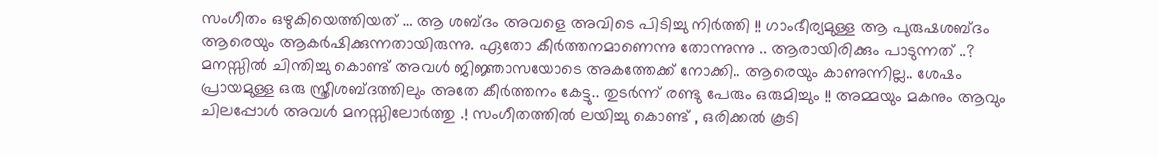സംഗീതം ഒഴുകിയെത്തിയത് … ആ ശബ്ദം അവളെ അവിടെ പിടിച്ചു നിർത്തി !! ഗാംഭീര്യമുള്ള ആ പുരുഷശബ്ദം ആരെയും ആകർഷിക്കുന്നതായിരുന്നു. ഏതോ കീർത്തനമാണെന്നു തോന്നുന്നു .. ആരായിരിക്കും പാടുന്നത് ..? മനസ്സിൽ ചിന്തിച്ചു കൊണ്ട് അവൾ ജിജ്ഞാസയോടെ അകത്തേക്ക് നോക്കി.. ആരെയും കാണുന്നില്ല.. ശേഷം പ്രായമുള്ള ഒരു സ്ത്രീശബ്ദത്തിലും അതേ കീർത്തനം കേട്ടു.. തുടർന്ന് രണ്ടു പേരും ഒരുമിച്ചും !! അമ്മയും മകനും ആവും ചിലപ്പോൾ അവൾ മനസ്സിലോർത്തു .! സംഗീതത്തിൽ ലയിച്ചു കൊണ്ട് , ഒരിക്കൽ കൂടി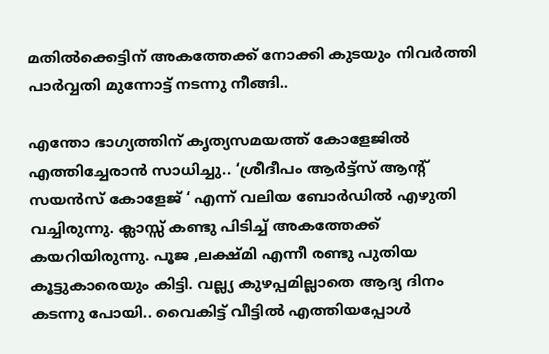മതിൽക്കെട്ടിന് അകത്തേക്ക് നോക്കി കുടയും നിവർത്തി പാർവ്വതി മുന്നോട്ട് നടന്നു നീങ്ങി..

എന്തോ ഭാഗ്യത്തിന് കൃത്യസമയത്ത് കോളേജിൽ എത്തിച്ചേരാൻ സാധിച്ചു.. ‘ശ്രീദീപം ആർട്ട്സ് ആന്റ് സയൻസ് കോളേജ് ‘ എന്ന് വലിയ ബോർഡിൽ എഴുതി വച്ചിരുന്നു. ക്ലാസ്സ് കണ്ടു പിടിച്ച് അകത്തേക്ക് കയറിയിരുന്നു. പൂജ ,ലക്ഷ്മി എന്നീ രണ്ടു പുതിയ കൂട്ടുകാരെയും കിട്ടി. വല്ല്യ കുഴപ്പമില്ലാതെ ആദ്യ ദിനം കടന്നു പോയി.. വൈകിട്ട് വീട്ടിൽ എത്തിയപ്പോൾ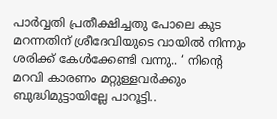പാർവ്വതി പ്രതീക്ഷിച്ചതു പോലെ കുട മറന്നതിന് ശ്രീദേവിയുടെ വായിൽ നിന്നും ശരിക്ക് കേൾക്കേണ്ടി വന്നു.. ‘ നിന്റെ മറവി കാരണം മറ്റുള്ളവർക്കും ബുദ്ധിമുട്ടായില്ലേ പാറൂട്ടി..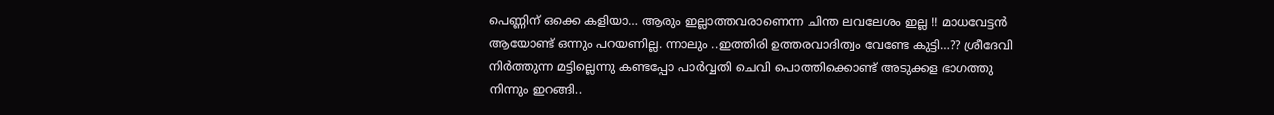പെണ്ണിന് ഒക്കെ കളിയാ… ആരും ഇല്ലാത്തവരാണെന്ന ചിന്ത ലവലേശം ഇല്ല !! മാധവേട്ടൻ ആയോണ്ട് ഒന്നും പറയണില്ല. ന്നാലും ..ഇത്തിരി ഉത്തരവാദിത്വം വേണ്ടേ കുട്ടി…?? ശ്രീദേവി നിർത്തുന്ന മട്ടില്ലെന്നു കണ്ടപ്പോ പാർവ്വതി ചെവി പൊത്തിക്കൊണ്ട് അടുക്കള ഭാഗത്തു നിന്നും ഇറങ്ങി..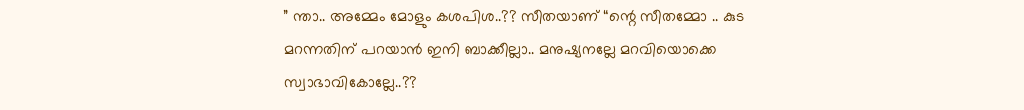” ന്താ.. അമ്മേം മോളും കശപിശ..?? സീതയാണ് “ന്റെ സീതമ്മോ .. കുട മറന്നതിന് പറയാൻ ഇനി ബാക്കീല്ലാ.. മനുഷ്യനല്ലേ മറവിയൊക്കെ സ്വാഭാവികോല്ലേ..??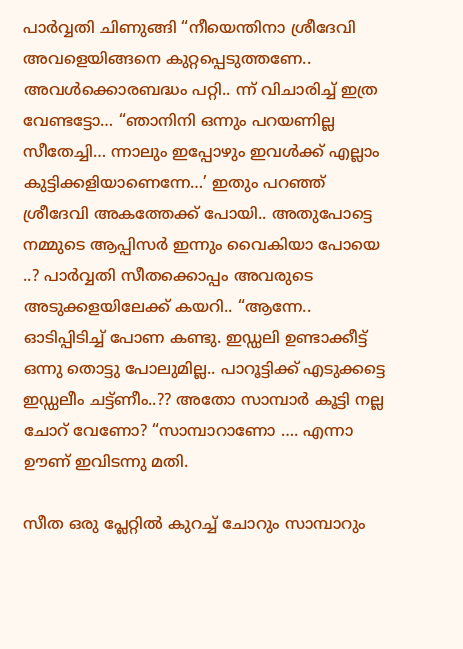പാർവ്വതി ചിണുങ്ങി “നീയെന്തിനാ ശ്രീദേവി അവളെയിങ്ങനെ കുറ്റപ്പെടുത്തണേ.. അവൾക്കൊരബദ്ധം പറ്റി.. ന്ന് വിചാരിച്ച് ഇത്ര വേണ്ടട്ടോ… “ഞാനിനി ഒന്നും പറയണില്ല സീതേച്ചി… ന്നാലും ഇപ്പോഴും ഇവൾക്ക് എല്ലാം കുട്ടിക്കളിയാണെന്നേ…’ ഇതും പറഞ്ഞ് ശ്രീദേവി അകത്തേക്ക് പോയി.. അതുപോട്ടെ നമ്മുടെ ആപ്പിസർ ഇന്നും വൈകിയാ പോയെ ..? പാർവ്വതി സീതക്കൊപ്പം അവരുടെ അടുക്കളയിലേക്ക് കയറി.. “ആന്നേ.. ഓടിപ്പിടിച്ച് പോണ കണ്ടു. ഇഡ്ഡലി ഉണ്ടാക്കീട്ട് ഒന്നു തൊട്ടു പോലുമില്ല.. പാറൂട്ടിക്ക് എടുക്കട്ടെ ഇഡ്ഡലീം ചട്ട്ണീം..?? അതോ സാമ്പാർ കൂട്ടി നല്ല ചോറ് വേണോ? “സാമ്പാറാണോ …. എന്നാ ഊണ് ഇവിടന്നു മതി.

സീത ഒരു പ്ലേറ്റിൽ കുറച്ച് ചോറും സാമ്പാറും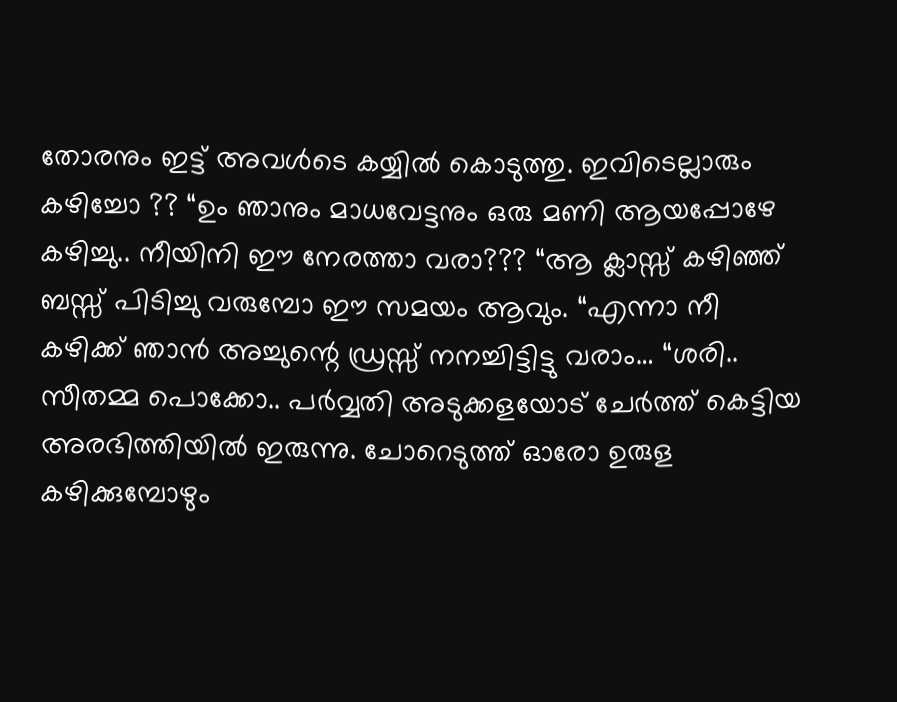തോരനും ഇട്ട് അവൾടെ കയ്യിൽ കൊടുത്തു. ഇവിടെല്ലാരും കഴിച്ചോ ?? “ഉം ഞാനും മാധവേട്ടനും ഒരു മണി ആയപ്പോഴേ കഴിച്ചു.. നീയിനി ഈ നേരത്താ വരാ??? “ആ ക്ലാസ്സ് കഴിഞ്ഞ് ബസ്സ് പിടിച്ചു വരുമ്പോ ഈ സമയം ആവും. “എന്നാ നീ കഴിക്ക് ഞാൻ അച്ചുന്റെ ഡ്രസ്സ് നനച്ചിട്ടിട്ടു വരാം… “ശരി.. സീതമ്മ പൊക്കോ.. പർവ്വതി അടുക്കളയോട് ചേർത്ത് കെട്ടിയ അരഭിത്തിയിൽ ഇരുന്നു. ചോറെടുത്ത് ഓരോ ഉരുള കഴിക്കുമ്പോഴും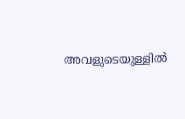അവളുടെയുള്ളിൽ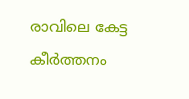രാവിലെ കേട്ട കീർത്തനം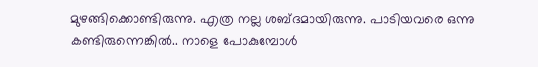മുഴങ്ങിക്കൊണ്ടിരുന്നു. എത്ര നല്ല ശബ്ദമായിരുന്നു. പാടിയവരെ ഒന്നു കണ്ടിരുന്നെങ്കിൽ.. നാളെ പോകുമ്പോൾ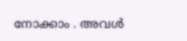നോക്കാം . അവൾ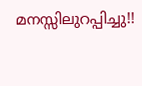മനസ്സിലുറപ്പിച്ചു!!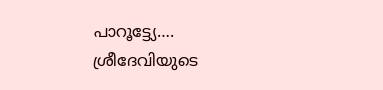പാറൂട്ട്യേ…. ശ്രീദേവിയുടെ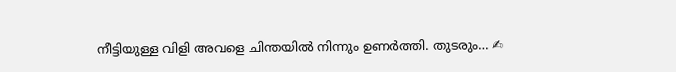നീട്ടിയുള്ള വിളി അവളെ ചിന്തയിൽ നിന്നും ഉണർത്തി. തുടരും… ✍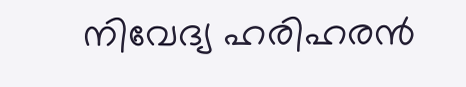നിവേദ്യ ഹരിഹരൻ